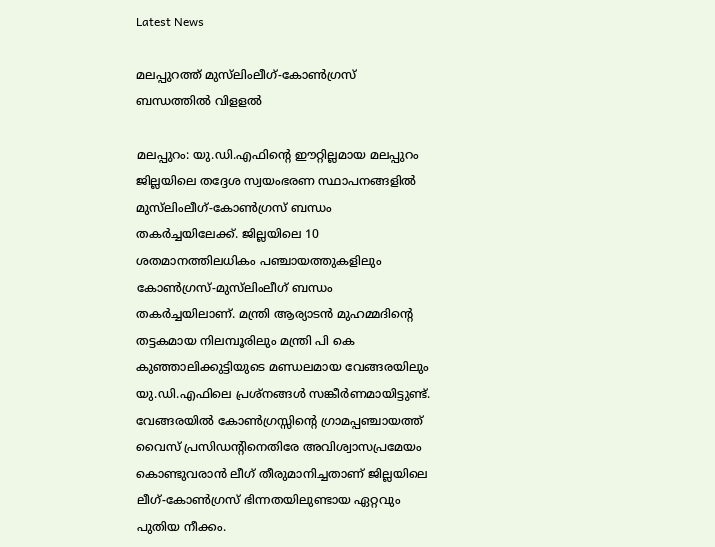Latest News

മലപ്പുറത്ത് മുസ്‌ലിംലീഗ്-കോണ്‍ഗ്രസ് ബന്ധത്തില്‍ വിളളല്‍

മലപ്പുറം: യു.ഡി.എഫിന്റെ ഈറ്റില്ലമായ മലപ്പുറം ജില്ലയിലെ തദ്ദേശ സ്വയംഭരണ സ്ഥാപനങ്ങളില്‍ മുസ്‌ലിംലീഗ്-കോണ്‍ഗ്രസ് ബന്ധം തകര്‍ച്ചയിലേക്ക്. ജില്ലയിലെ 10 ശതമാനത്തിലധികം പഞ്ചായത്തുകളിലും കോണ്‍ഗ്രസ്-മുസ്‌ലിംലീഗ് ബന്ധം തകര്‍ച്ചയിലാണ്. മന്ത്രി ആര്യാടന്‍ മുഹമ്മദിന്റെ തട്ടകമായ നിലമ്പൂരിലും മന്ത്രി പി കെ കുഞ്ഞാലിക്കുട്ടിയുടെ മണ്ഡലമായ വേങ്ങരയിലും യു.ഡി.എഫിലെ പ്രശ്‌നങ്ങള്‍ സങ്കീര്‍ണമായിട്ടുണ്ട്. വേങ്ങരയില്‍ കോണ്‍ഗ്രസ്സിന്റെ ഗ്രാമപ്പഞ്ചായത്ത് വൈസ് പ്രസിഡന്റിനെതിരേ അവിശ്വാസപ്രമേയം കൊണ്ടുവരാന്‍ ലീഗ് തീരുമാനിച്ചതാണ് ജില്ലയിലെ ലീഗ്-കോണ്‍ഗ്രസ് ഭിന്നതയിലുണ്ടായ ഏറ്റവും പുതിയ നീക്കം.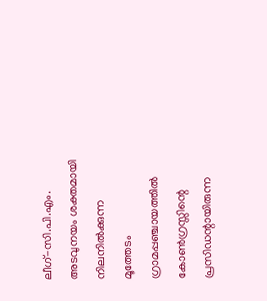ലീഗ്-സി.പി.എം. അടവുനയം ശക്തമായി നിലനില്‍ക്കുന്ന മൂത്തേടം ഗ്രാമപ്പഞ്ചായത്തില്‍ കോണ്‍ഗ്രസ്സിന്റെ പ്രസിഡന്റായിരുന്ന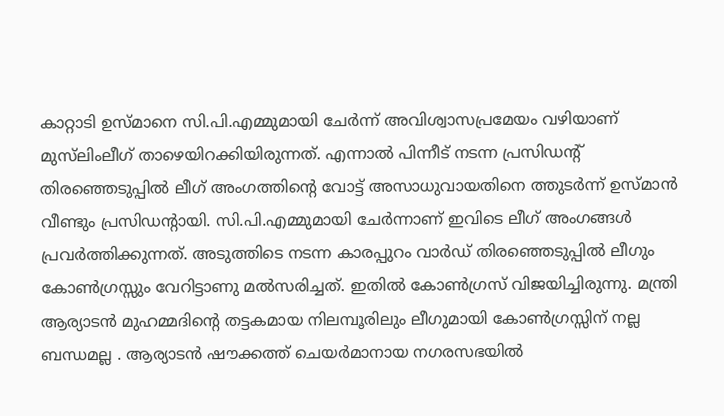കാറ്റാടി ഉസ്മാനെ സി.പി.എമ്മുമായി ചേര്‍ന്ന് അവിശ്വാസപ്രമേയം വഴിയാണ് മുസ്‌ലിംലീഗ് താഴെയിറക്കിയിരുന്നത്. എന്നാല്‍ പിന്നീട് നടന്ന പ്രസിഡന്റ് തിരഞ്ഞെടുപ്പില്‍ ലീഗ് അംഗത്തിന്റെ വോട്ട് അസാധുവായതിനെ ത്തുടര്‍ന്ന് ഉസ്മാന്‍ വീണ്ടും പ്രസിഡന്റായി. സി.പി.എമ്മുമായി ചേര്‍ന്നാണ് ഇവിടെ ലീഗ് അംഗങ്ങള്‍ പ്രവര്‍ത്തിക്കുന്നത്. അടുത്തിടെ നടന്ന കാരപ്പുറം വാര്‍ഡ് തിരഞ്ഞെടുപ്പില്‍ ലീഗും കോണ്‍ഗ്രസ്സും വേറിട്ടാണു മല്‍സരിച്ചത്. ഇതില്‍ കോണ്‍ഗ്രസ് വിജയിച്ചിരുന്നു. മന്ത്രി ആര്യാടന്‍ മുഹമ്മദിന്റെ തട്ടകമായ നിലമ്പൂരിലും ലീഗുമായി കോണ്‍ഗ്രസ്സിന് നല്ല ബന്ധമല്ല . ആര്യാടന്‍ ഷൗക്കത്ത് ചെയര്‍മാനായ നഗരസഭയില്‍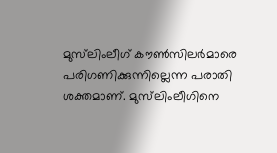മുസ്‌ലിംലീഗ് കൗണ്‍സിലര്‍മാരെ പരിഗണിക്കുന്നില്ലെന്ന പരാതി ശക്തമാണ്. മുസ്‌ലിംലീഗിനെ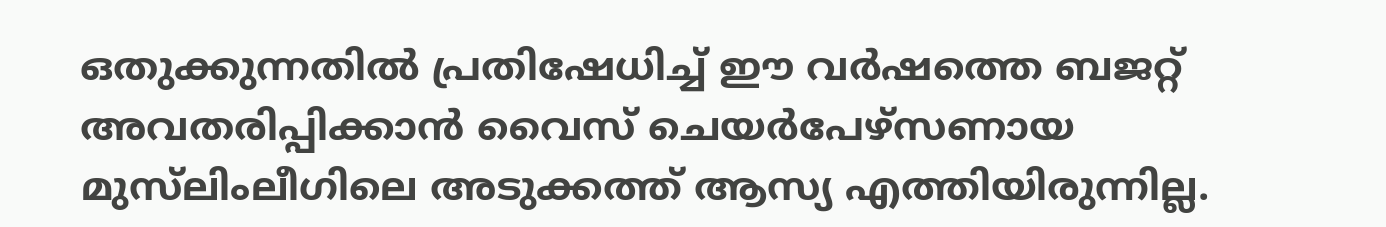ഒതുക്കുന്നതില്‍ പ്രതിഷേധിച്ച് ഈ വര്‍ഷത്തെ ബജറ്റ് അവതരിപ്പിക്കാന്‍ വൈസ് ചെയര്‍പേഴ്‌സണായ മുസ്‌ലിംലീഗിലെ അടുക്കത്ത് ആസ്യ എത്തിയിരുന്നില്ല.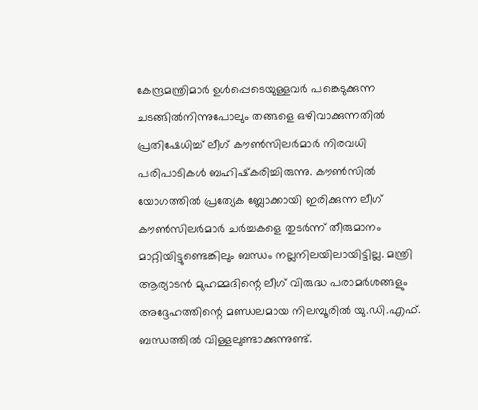കേന്ദ്രമന്ത്രിമാര്‍ ഉള്‍പ്പെടെയുള്ളവര്‍ പങ്കെടുക്കുന്ന ചടങ്ങില്‍നിന്നുപോലും തങ്ങളെ ഒഴിവാക്കുന്നതില്‍ പ്രതിഷേധിച്ച് ലീഗ് കൗണ്‍സിലര്‍മാര്‍ നിരവധി പരിപാടികള്‍ ബഹിഷ്‌കരിച്ചിരുന്നു. കൗണ്‍സില്‍ യോഗത്തില്‍ പ്രത്യേക ബ്ലോക്കായി ഇരിക്കുന്ന ലീഗ് കൗണ്‍സിലര്‍മാര്‍ ചര്‍ച്ചകളെ തുടര്‍ന്ന് തീരുമാനം മാറ്റിയിട്ടുണ്ടെങ്കിലും ബന്ധം നല്ലനിലയിലായിട്ടില്ല. മന്ത്രി ആര്യാടന്‍ മുഹമ്മദിന്റെ ലീഗ് വിരുദ്ധ പരാമര്‍ശങ്ങളും അദ്ദേഹത്തിന്റെ മണ്ഡലമായ നിലമ്പൂരില്‍ യു.ഡി.എഫ്. ബന്ധത്തില്‍ വിള്ളലുണ്ടാക്കുന്നുണ്ട്.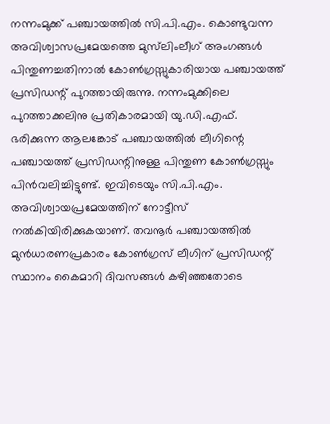നന്നംമുക്ക് പഞ്ചായത്തില്‍ സി.പി.എം. കൊണ്ടുവന്ന അവിശ്വാസപ്രമേയത്തെ മുസ്‌ലിംലീഗ് അംഗങ്ങള്‍ പിന്തുണച്ചതിനാല്‍ കോണ്‍ഗ്രസ്സുകാരിയായ പഞ്ചായത്ത് പ്രസിഡന്റ് പുറത്തായിരുന്നു. നന്നംമുക്കിലെ പുറത്താക്കലിനു പ്രതികാരമായി യു.ഡി.എഫ്. ഭരിക്കുന്ന ആലങ്കോട് പഞ്ചായത്തില്‍ ലീഗിന്റെ പഞ്ചായത്ത് പ്രസിഡന്റിനുള്ള പിന്തുണ കോണ്‍ഗ്രസ്സും പിന്‍വലിച്ചിട്ടുണ്ട്. ഇവിടെയും സി.പി.എം. അവിശ്വായപ്രമേയത്തിന് നോട്ടീസ് നല്‍കിയിരിക്കുകയാണ്. തവനൂര്‍ പഞ്ചായത്തില്‍ മുന്‍ധാരണപ്രകാരം കോണ്‍ഗ്രസ് ലീഗിന് പ്രസിഡന്റ് സ്ഥാനം കൈമാറി ദിവസങ്ങള്‍ കഴിഞ്ഞതോടെ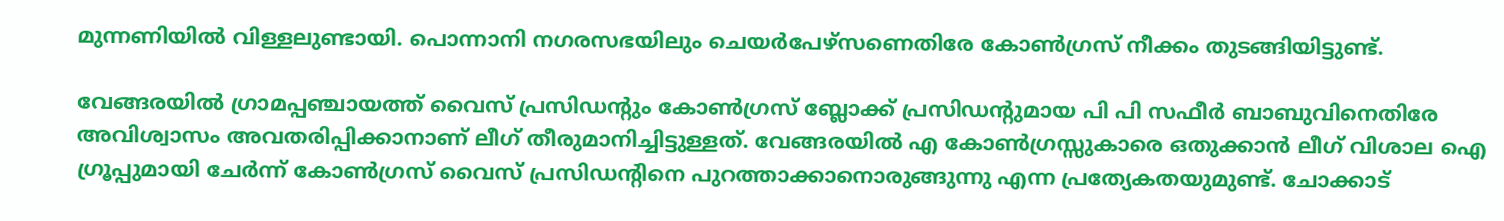മുന്നണിയില്‍ വിള്ളലുണ്ടായി. പൊന്നാനി നഗരസഭയിലും ചെയര്‍പേഴ്‌സണെതിരേ കോണ്‍ഗ്രസ് നീക്കം തുടങ്ങിയിട്ടുണ്ട്.

വേങ്ങരയില്‍ ഗ്രാമപ്പഞ്ചായത്ത് വൈസ് പ്രസിഡന്റും കോണ്‍ഗ്രസ് ബ്ലോക്ക് പ്രസിഡന്റുമായ പി പി സഫീര്‍ ബാബുവിനെതിരേ അവിശ്വാസം അവതരിപ്പിക്കാനാണ് ലീഗ് തീരുമാനിച്ചിട്ടുള്ളത്. വേങ്ങരയില്‍ എ കോണ്‍ഗ്രസ്സുകാരെ ഒതുക്കാന്‍ ലീഗ് വിശാല ഐ ഗ്രൂപ്പുമായി ചേര്‍ന്ന് കോണ്‍ഗ്രസ് വൈസ് പ്രസിഡന്റിനെ പുറത്താക്കാനൊരുങ്ങുന്നു എന്ന പ്രത്യേകതയുമുണ്ട്. ചോക്കാട്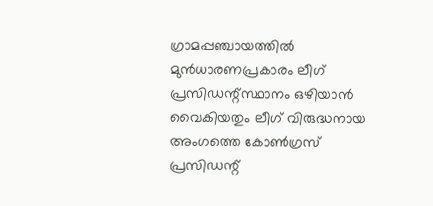ഗ്രാമപ്പഞ്ചായത്തില്‍ മുന്‍ധാരണപ്രകാരം ലീഗ് പ്രസിഡന്റ്സ്ഥാനം ഒഴിയാന്‍ വൈകിയതും ലീഗ് വിരുദ്ധനായ അംഗത്തെ കോണ്‍ഗ്രസ് പ്രസിഡന്റ്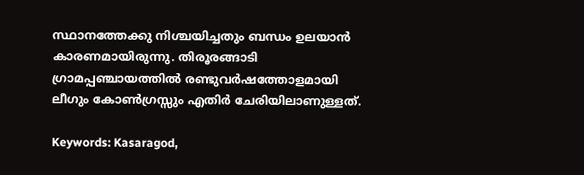സ്ഥാനത്തേക്കു നിശ്ചയിച്ചതും ബന്ധം ഉലയാന്‍ കാരണമായിരുന്നു. തിരൂരങ്ങാടി ഗ്രാമപ്പഞ്ചായത്തില്‍ രണ്ടുവര്‍ഷത്തോളമായി ലീഗും കോണ്‍ഗ്രസ്സും എതിര്‍ ചേരിയിലാണുള്ളത്.

Keywords: Kasaragod,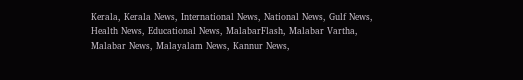Kerala, Kerala News, International News, National News, Gulf News, Health News, Educational News, MalabarFlash, Malabar Vartha, Malabar News, Malayalam News, Kannur News,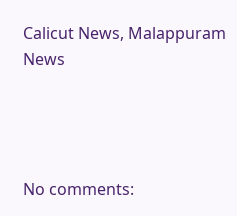Calicut News, Malappuram News




No comments: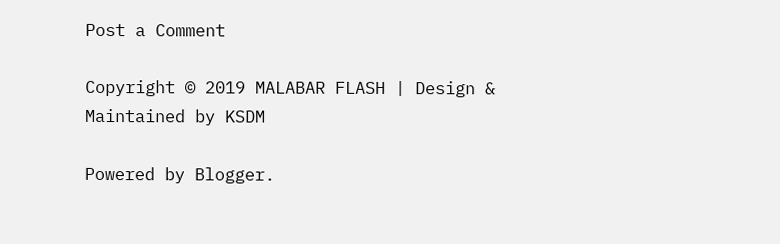Post a Comment

Copyright © 2019 MALABAR FLASH | Design & Maintained by KSDM

Powered by Blogger.